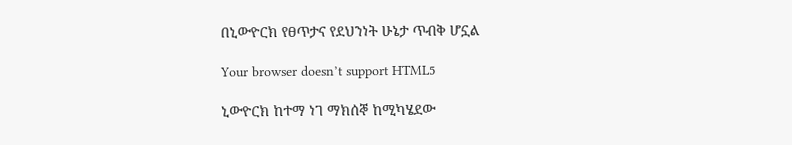በኒውዮርክ የፀጥታና የደህንነት ሁኔታ ጥብቅ ሆኗል

Your browser doesn’t support HTML5

ኒውዮርክ ከተማ ነገ ማክሰኞ ከሚካሄደው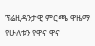ፕሬዚዳንታዊ ምርጫ ዋዜማ የሁለቱን የዋና ዋና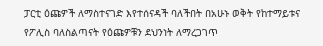ፓርቲ ዕጩዎች ለማስተናገድ እየተሰናዳች ባለችበት በአሁኑ ወቅት የከተማይቱና የፖሊስ ባለስልጣናት የዕጩዎቹን ደህንነት ለማረጋገጥ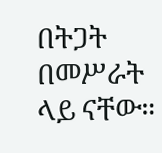በትጋት በመሥራት ላይ ናቸው።